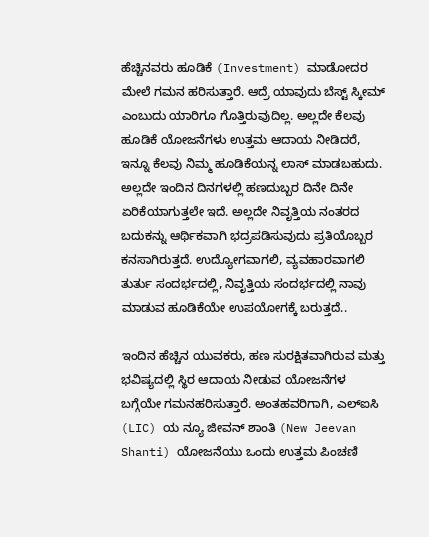ಹೆಚ್ಚಿನವರು ಹೂಡಿಕೆ (Investment) ಮಾಡೋದರ ಮೇಲೆ ಗಮನ ಹರಿಸುತ್ತಾರೆ. ಆದ್ರೆ ಯಾವುದು ಬೆಸ್ಟ್ ಸ್ಕೀಮ್ ಎಂಬುದು ಯಾರಿಗೂ ಗೊತ್ತಿರುವುದಿಲ್ಲ. ಅಲ್ಲದೇ ಕೆಲವು ಹೂಡಿಕೆ ಯೋಜನೆಗಳು ಉತ್ತಮ ಆದಾಯ ನೀಡಿದರೆ, ಇನ್ನೂ ಕೆಲವು ನಿಮ್ಮ ಹೂಡಿಕೆಯನ್ನ ಲಾಸ್ ಮಾಡಬಹುದು. ಅಲ್ಲದೇ ಇಂದಿನ ದಿನಗಳಲ್ಲಿ ಹಣದುಬ್ಬರ ದಿನೇ ದಿನೇ ಏರಿಕೆಯಾಗುತ್ತಲೇ ಇದೆ. ಅಲ್ಲದೇ ನಿವೃತ್ತಿಯ ನಂತರದ ಬದುಕನ್ನು ಆರ್ಥಿಕವಾಗಿ ಭದ್ರಪಡಿಸುವುದು ಪ್ರತಿಯೊಬ್ಬರ ಕನಸಾಗಿರುತ್ತದೆ. ಉದ್ಯೋಗವಾಗಲಿ, ವ್ಯವಹಾರವಾಗಲಿ ತುರ್ತು ಸಂದರ್ಭದಲ್ಲಿ, ನಿವೃತ್ತಿಯ ಸಂದರ್ಭದಲ್ಲಿ ನಾವು ಮಾಡುವ ಹೂಡಿಕೆಯೇ ಉಪಯೋಗಕ್ಕೆ ಬರುತ್ತದೆ..

ಇಂದಿನ ಹೆಚ್ಚಿನ ಯುವಕರು, ಹಣ ಸುರಕ್ಷಿತವಾಗಿರುವ ಮತ್ತು ಭವಿಷ್ಯದಲ್ಲಿ ಸ್ಥಿರ ಆದಾಯ ನೀಡುವ ಯೋಜನೆಗಳ ಬಗ್ಗೆಯೇ ಗಮನಹರಿಸುತ್ತಾರೆ. ಅಂತಹವರಿಗಾಗಿ, ಎಲ್ಐಸಿ (LIC) ಯ ನ್ಯೂ ಜೀವನ್ ಶಾಂತಿ (New Jeevan Shanti) ಯೋಜನೆಯು ಒಂದು ಉತ್ತಮ ಪಿಂಚಣಿ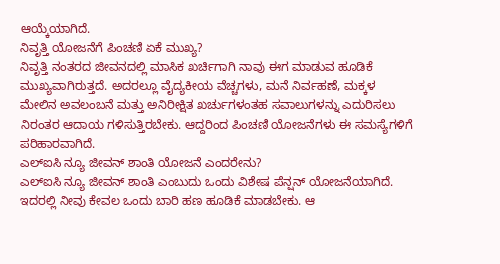ಆಯ್ಕೆಯಾಗಿದೆ.
ನಿವೃತ್ತಿ ಯೋಜನೆಗೆ ಪಿಂಚಣಿ ಏಕೆ ಮುಖ್ಯ?
ನಿವೃತ್ತಿ ನಂತರದ ಜೀವನದಲ್ಲಿ ಮಾಸಿಕ ಖರ್ಚಿಗಾಗಿ ನಾವು ಈಗ ಮಾಡುವ ಹೂಡಿಕೆ ಮುಖ್ಯವಾಗಿರುತ್ತದೆ. ಅದರಲ್ಲೂ ವೈದ್ಯಕೀಯ ವೆಚ್ಚಗಳು, ಮನೆ ನಿರ್ವಹಣೆ, ಮಕ್ಕಳ ಮೇಲಿನ ಅವಲಂಬನೆ ಮತ್ತು ಅನಿರೀಕ್ಷಿತ ಖರ್ಚುಗಳಂತಹ ಸವಾಲುಗಳನ್ನು ಎದುರಿಸಲು ನಿರಂತರ ಆದಾಯ ಗಳಿಸುತ್ತಿರಬೇಕು. ಆದ್ದರಿಂದ ಪಿಂಚಣಿ ಯೋಜನೆಗಳು ಈ ಸಮಸ್ಯೆಗಳಿಗೆ ಪರಿಹಾರವಾಗಿದೆ.
ಎಲ್ಐಸಿ ನ್ಯೂ ಜೀವನ್ ಶಾಂತಿ ಯೋಜನೆ ಎಂದರೇನು?
ಎಲ್ಐಸಿ ನ್ಯೂ ಜೀವನ್ ಶಾಂತಿ ಎಂಬುದು ಒಂದು ವಿಶೇಷ ಪೆನ್ಷನ್ ಯೋಜನೆಯಾಗಿದೆ. ಇದರಲ್ಲಿ ನೀವು ಕೇವಲ ಒಂದು ಬಾರಿ ಹಣ ಹೂಡಿಕೆ ಮಾಡಬೇಕು. ಆ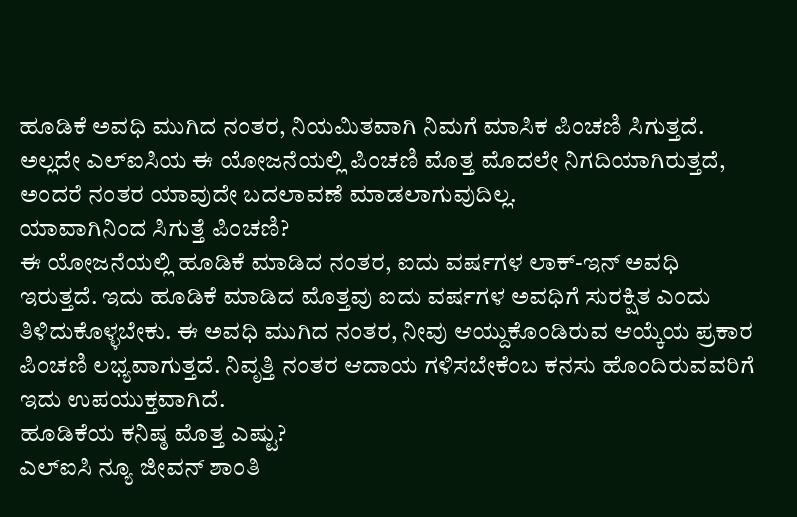ಹೂಡಿಕೆ ಅವಧಿ ಮುಗಿದ ನಂತರ, ನಿಯಮಿತವಾಗಿ ನಿಮಗೆ ಮಾಸಿಕ ಪಿಂಚಣಿ ಸಿಗುತ್ತದೆ. ಅಲ್ಲದೇ ಎಲ್ಐಸಿಯ ಈ ಯೋಜನೆಯಲ್ಲಿ ಪಿಂಚಣಿ ಮೊತ್ತ ಮೊದಲೇ ನಿಗದಿಯಾಗಿರುತ್ತದೆ, ಅಂದರೆ ನಂತರ ಯಾವುದೇ ಬದಲಾವಣೆ ಮಾಡಲಾಗುವುದಿಲ್ಲ.
ಯಾವಾಗಿನಿಂದ ಸಿಗುತ್ತೆ ಪಿಂಚಣಿ?
ಈ ಯೋಜನೆಯಲ್ಲಿ ಹೂಡಿಕೆ ಮಾಡಿದ ನಂತರ, ಐದು ವರ್ಷಗಳ ಲಾಕ್-ಇನ್ ಅವಧಿ ಇರುತ್ತದೆ. ಇದು ಹೂಡಿಕೆ ಮಾಡಿದ ಮೊತ್ತವು ಐದು ವರ್ಷಗಳ ಅವಧಿಗೆ ಸುರಕ್ಷಿತ ಎಂದು ತಿಳಿದುಕೊಳ್ಳಬೇಕು. ಈ ಅವಧಿ ಮುಗಿದ ನಂತರ, ನೀವು ಆಯ್ದುಕೊಂಡಿರುವ ಆಯ್ಕೆಯ ಪ್ರಕಾರ ಪಿಂಚಣಿ ಲಭ್ಯವಾಗುತ್ತದೆ. ನಿವೃತ್ತಿ ನಂತರ ಆದಾಯ ಗಳಿಸಬೇಕೆಂಬ ಕನಸು ಹೊಂದಿರುವವರಿಗೆ ಇದು ಉಪಯುಕ್ತವಾಗಿದೆ.
ಹೂಡಿಕೆಯ ಕನಿಷ್ಠ ಮೊತ್ತ ಎಷ್ಟು?
ಎಲ್ಐಸಿ ನ್ಯೂ ಜೀವನ್ ಶಾಂತಿ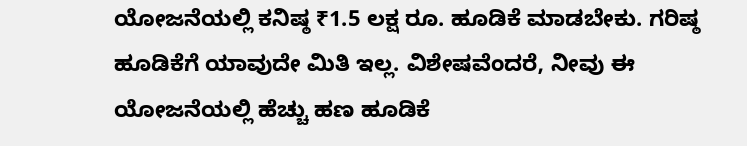ಯೋಜನೆಯಲ್ಲಿ ಕನಿಷ್ಠ ₹1.5 ಲಕ್ಷ ರೂ. ಹೂಡಿಕೆ ಮಾಡಬೇಕು. ಗರಿಷ್ಠ ಹೂಡಿಕೆಗೆ ಯಾವುದೇ ಮಿತಿ ಇಲ್ಲ. ವಿಶೇಷವೆಂದರೆ, ನೀವು ಈ ಯೋಜನೆಯಲ್ಲಿ ಹೆಚ್ಚು ಹಣ ಹೂಡಿಕೆ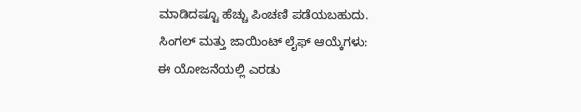ಮಾಡಿದಷ್ಟೂ ಹೆಚ್ಚು ಪಿಂಚಣಿ ಪಡೆಯಬಹುದು.
ಸಿಂಗಲ್ ಮತ್ತು ಜಾಯಿಂಟ್ ಲೈಫ್ ಆಯ್ಕೆಗಳು:
ಈ ಯೋಜನೆಯಲ್ಲಿ ಎರಡು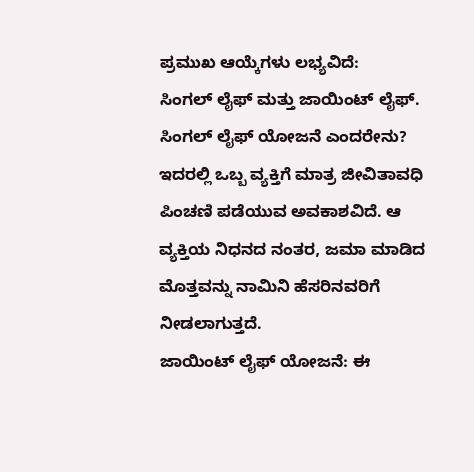ಪ್ರಮುಖ ಆಯ್ಕೆಗಳು ಲಭ್ಯವಿದೆ:
ಸಿಂಗಲ್ ಲೈಫ್ ಮತ್ತು ಜಾಯಿಂಟ್ ಲೈಫ್.
ಸಿಂಗಲ್ ಲೈಫ್ ಯೋಜನೆ ಎಂದರೇನು?
ಇದರಲ್ಲಿ ಒಬ್ಬ ವ್ಯಕ್ತಿಗೆ ಮಾತ್ರ ಜೀವಿತಾವಧಿ ಪಿಂಚಣಿ ಪಡೆಯುವ ಅವಕಾಶವಿದೆ. ಆ ವ್ಯಕ್ತಿಯ ನಿಧನದ ನಂತರ, ಜಮಾ ಮಾಡಿದ ಮೊತ್ತವನ್ನು ನಾಮಿನಿ ಹೆಸರಿನವರಿಗೆ ನೀಡಲಾಗುತ್ತದೆ.
ಜಾಯಿಂಟ್ ಲೈಫ್ ಯೋಜನೆ: ಈ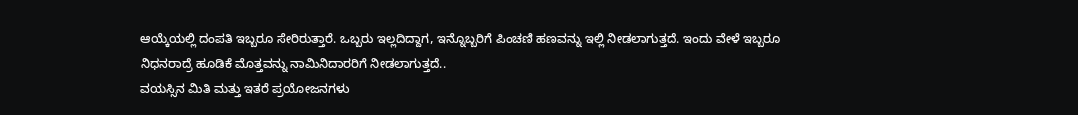ಆಯ್ಕೆಯಲ್ಲಿ ದಂಪತಿ ಇಬ್ಬರೂ ಸೇರಿರುತ್ತಾರೆ. ಒಬ್ಬರು ಇಲ್ಲದಿದ್ದಾಗ, ಇನ್ನೊಬ್ಬರಿಗೆ ಪಿಂಚಣಿ ಹಣವನ್ನು ಇಲ್ಲಿ ನೀಡಲಾಗುತ್ತದೆ. ಇಂದು ವೇಳೆ ಇಬ್ಬರೂ ನಿಧನರಾದ್ರೆ ಹೂಡಿಕೆ ಮೊತ್ತವನ್ನು ನಾಮಿನಿದಾರರಿಗೆ ನೀಡಲಾಗುತ್ತದೆ..
ವಯಸ್ಸಿನ ಮಿತಿ ಮತ್ತು ಇತರೆ ಪ್ರಯೋಜನಗಳು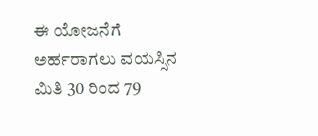ಈ ಯೋಜನೆಗೆ ಅರ್ಹರಾಗಲು ವಯಸ್ಸಿನ ಮಿತಿ 30 ರಿಂದ 79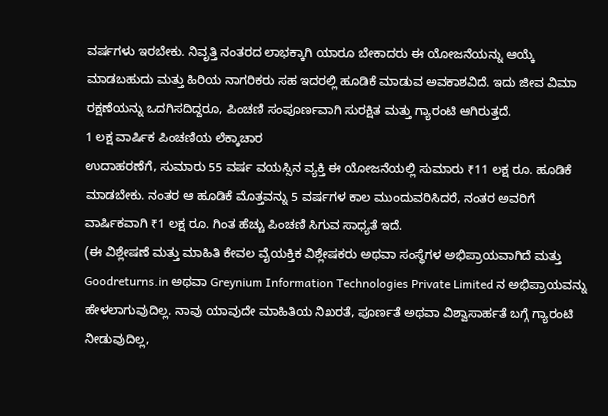ವರ್ಷಗಳು ಇರಬೇಕು. ನಿವೃತ್ತಿ ನಂತರದ ಲಾಭಕ್ಕಾಗಿ ಯಾರೂ ಬೇಕಾದರು ಈ ಯೋಜನೆಯನ್ನು ಆಯ್ಕೆ ಮಾಡಬಹುದು ಮತ್ತು ಹಿರಿಯ ನಾಗರಿಕರು ಸಹ ಇದರಲ್ಲಿ ಹೂಡಿಕೆ ಮಾಡುವ ಅವಕಾಶವಿದೆ. ಇದು ಜೀವ ವಿಮಾ ರಕ್ಷಣೆಯನ್ನು ಒದಗಿಸದಿದ್ದರೂ, ಪಿಂಚಣಿ ಸಂಪೂರ್ಣವಾಗಿ ಸುರಕ್ಷಿತ ಮತ್ತು ಗ್ಯಾರಂಟಿ ಆಗಿರುತ್ತದೆ.
1 ಲಕ್ಷ ವಾರ್ಷಿಕ ಪಿಂಚಣಿಯ ಲೆಕ್ಕಾಚಾರ
ಉದಾಹರಣೆಗೆ, ಸುಮಾರು 55 ವರ್ಷ ವಯಸ್ಸಿನ ವ್ಯಕ್ತಿ ಈ ಯೋಜನೆಯಲ್ಲಿ ಸುಮಾರು ₹11 ಲಕ್ಷ ರೂ. ಹೂಡಿಕೆ ಮಾಡಬೇಕು. ನಂತರ ಆ ಹೂಡಿಕೆ ಮೊತ್ತವನ್ನು 5 ವರ್ಷಗಳ ಕಾಲ ಮುಂದುವರಿಸಿದರೆ, ನಂತರ ಅವರಿಗೆ ವಾರ್ಷಿಕವಾಗಿ ₹1 ಲಕ್ಷ ರೂ. ಗಿಂತ ಹೆಚ್ಚು ಪಿಂಚಣಿ ಸಿಗುವ ಸಾಧ್ಯತೆ ಇದೆ.
(ಈ ವಿಶ್ಲೇಷಣೆ ಮತ್ತು ಮಾಹಿತಿ ಕೇವಲ ವೈಯಕ್ತಿಕ ವಿಶ್ಲೇಷಕರು ಅಥವಾ ಸಂಸ್ಥೆಗಳ ಅಭಿಪ್ರಾಯವಾಗಿದೆ ಮತ್ತು Goodreturns.in ಅಥವಾ Greynium Information Technologies Private Limited ನ ಅಭಿಪ್ರಾಯವನ್ನು ಹೇಳಲಾಗುವುದಿಲ್ಲ. ನಾವು ಯಾವುದೇ ಮಾಹಿತಿಯ ನಿಖರತೆ, ಪೂರ್ಣತೆ ಅಥವಾ ವಿಶ್ವಾಸಾರ್ಹತೆ ಬಗ್ಗೆ ಗ್ಯಾರಂಟಿ ನೀಡುವುದಿಲ್ಲ,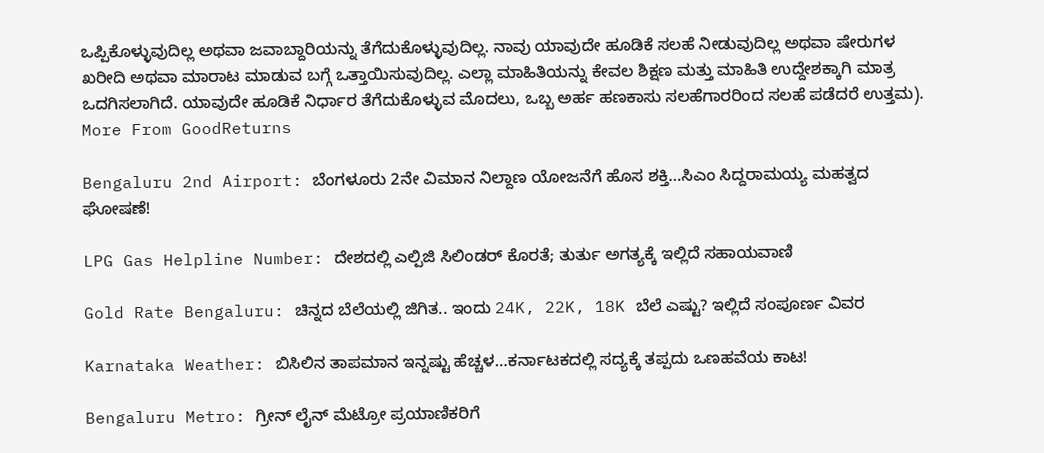ಒಪ್ಪಿಕೊಳ್ಳುವುದಿಲ್ಲ ಅಥವಾ ಜವಾಬ್ದಾರಿಯನ್ನು ತೆಗೆದುಕೊಳ್ಳುವುದಿಲ್ಲ. ನಾವು ಯಾವುದೇ ಹೂಡಿಕೆ ಸಲಹೆ ನೀಡುವುದಿಲ್ಲ ಅಥವಾ ಷೇರುಗಳ ಖರೀದಿ ಅಥವಾ ಮಾರಾಟ ಮಾಡುವ ಬಗ್ಗೆ ಒತ್ತಾಯಿಸುವುದಿಲ್ಲ. ಎಲ್ಲಾ ಮಾಹಿತಿಯನ್ನು ಕೇವಲ ಶಿಕ್ಷಣ ಮತ್ತು ಮಾಹಿತಿ ಉದ್ದೇಶಕ್ಕಾಗಿ ಮಾತ್ರ ಒದಗಿಸಲಾಗಿದೆ. ಯಾವುದೇ ಹೂಡಿಕೆ ನಿರ್ಧಾರ ತೆಗೆದುಕೊಳ್ಳುವ ಮೊದಲು, ಒಬ್ಬ ಅರ್ಹ ಹಣಕಾಸು ಸಲಹೆಗಾರರಿಂದ ಸಲಹೆ ಪಡೆದರೆ ಉತ್ತಮ).
More From GoodReturns

Bengaluru 2nd Airport: ಬೆಂಗಳೂರು 2ನೇ ವಿಮಾನ ನಿಲ್ದಾಣ ಯೋಜನೆಗೆ ಹೊಸ ಶಕ್ತಿ…ಸಿಎಂ ಸಿದ್ದರಾಮಯ್ಯ ಮಹತ್ವದ ಘೋಷಣೆ!

LPG Gas Helpline Number: ದೇಶದಲ್ಲಿ ಎಲ್ಪಿಜಿ ಸಿಲಿಂಡರ್ ಕೊರತೆ; ತುರ್ತು ಅಗತ್ಯಕ್ಕೆ ಇಲ್ಲಿದೆ ಸಹಾಯವಾಣಿ

Gold Rate Bengaluru: ಚಿನ್ನದ ಬೆಲೆಯಲ್ಲಿ ಜಿಗಿತ.. ಇಂದು 24K, 22K, 18K ಬೆಲೆ ಎಷ್ಟು? ಇಲ್ಲಿದೆ ಸಂಪೂರ್ಣ ವಿವರ

Karnataka Weather: ಬಿಸಿಲಿನ ತಾಪಮಾನ ಇನ್ನಷ್ಟು ಹೆಚ್ಚಳ…ಕರ್ನಾಟಕದಲ್ಲಿ ಸದ್ಯಕ್ಕೆ ತಪ್ಪದು ಒಣಹವೆಯ ಕಾಟ!

Bengaluru Metro: ಗ್ರೀನ್ ಲೈನ್ ಮೆಟ್ರೋ ಪ್ರಯಾಣಿಕರಿಗೆ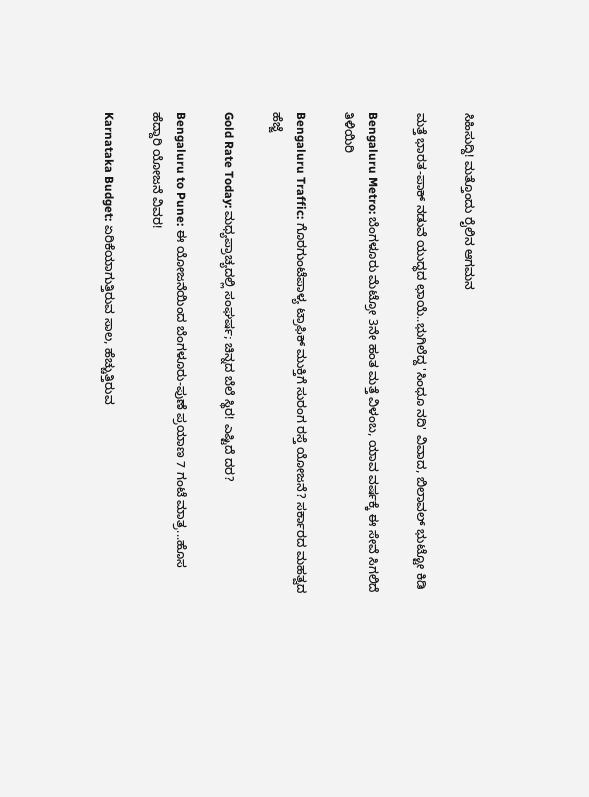ಸಿಹಿಸುದ್ದಿ! ಮತ್ತೊಂದು ರೈಲಿನ ಆಗಮನ

ಮತ್ತೆ ಭಾರತ-ಪಾಕ್ ನಡುವೆ ಯುದ್ಧದ ಛಾಯೆ..ಭುಗಿಲೆದ್ದ 'ಸಿಂಧೂ ನದಿ' ವಿವಾದ, ಬಿಲಾವಲ್ ಭುಟ್ಟೋ ಕಿಡಿ

Bengaluru Metro: ಬೆಂಗಳೂರು ಮೆಟ್ರೋ 3ನೇ ಹಂತ ಮತ್ತೆ ವಿಳಂಬ, ಯಾವ ವರ್ಷಕ್ಕೆ ಈ ಸೇವೆ ಸಿಗಲಿದೆ ತಿಳಿಯಿರಿ

Bengaluru Traffic: ಗೊರಗುಂಟೆಪಾಳ್ಯ ಟ್ರಾಫಿಕ್ ಮುಕ್ತಿಗೆ ಸುರಂಗ ರಸ್ತೆ ಯೋಜನೆ? ಸರ್ಕಾರದ ಮಹತ್ವದ ಹೆಜ್ಜೆ

Gold Rate Today: ಮಧ್ಯಪ್ರಾಚ್ಯದಲ್ಲಿ ಸಂಘರ್ಷ; ಚಿನ್ನದ ಬೆಲೆ ಸ್ಥಿರ! ಎಷ್ಟಿದೆ ದರ?

Bengaluru to Pune: ಈ ಯೋಜನೆಯಿಂದ ಬೆಂಗಳೂರು-ಪುಣೆ ಪ್ರಯಾಣ 7 ಗಂಟೆ ಮಾತ್ರ...ಹೊಸ ಹೆದ್ದಾರಿ ಯೋಜನೆ ವಿವರ!

Karnataka Budget: ಏರಿಕೆಯಾಗುತ್ತಿರುವ ಸಾಲ, ಹೆಚ್ಚುತ್ತಿರುವ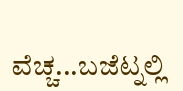ವೆಚ್ಚ...ಬಜೆಟ್ನಲ್ಲಿ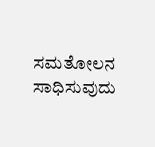ಸಮತೋಲನ ಸಾಧಿಸುವುದು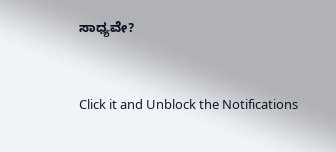ಸಾಧ್ಯವೇ?



Click it and Unblock the Notifications